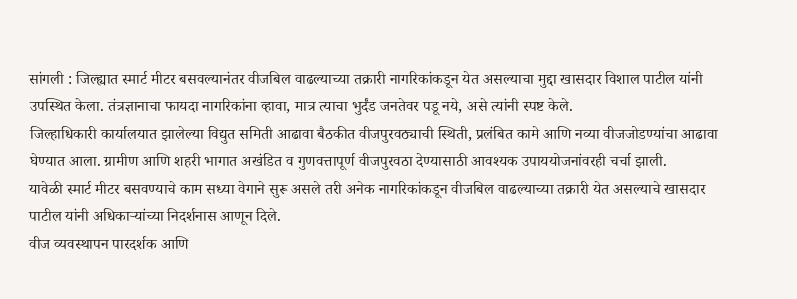सांगली : जिल्ह्यात स्मार्ट मीटर बसवल्यानंतर वीजबिल वाढल्याच्या तक्रारी नागरिकांकडून येत असल्याचा मुद्दा खासदार विशाल पाटील यांनी उपस्थित केला. तंत्रज्ञानाचा फायदा नागरिकांना व्हावा, मात्र त्याचा भुर्दंड जनतेवर पडू नये, असे त्यांनी स्पष्ट केले.
जिल्हाधिकारी कार्यालयात झालेल्या विद्युत समिती आढावा बैठकीत वीजपुरवठ्याची स्थिती, प्रलंबित कामे आणि नव्या वीजजोडण्यांचा आढावा घेण्यात आला. ग्रामीण आणि शहरी भागात अखंडित व गुणवत्तापूर्ण वीजपुरवठा देण्यासाठी आवश्यक उपाययोजनांवरही चर्चा झाली.
यावेळी स्मार्ट मीटर बसवण्याचे काम सध्या वेगाने सुरू असले तरी अनेक नागरिकांकडून वीजबिल वाढल्याच्या तक्रारी येत असल्याचे खासदार पाटील यांनी अधिकाऱ्यांच्या निदर्शनास आणून दिले.
वीज व्यवस्थापन पारदर्शक आणि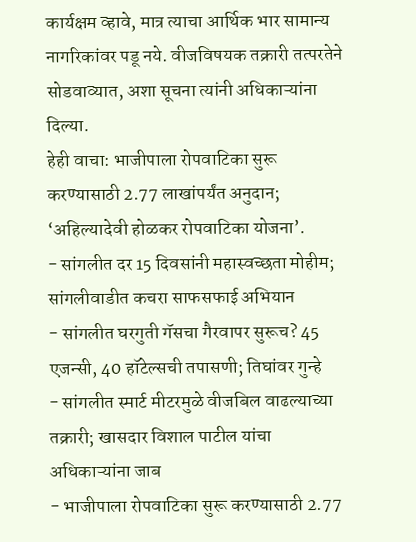कार्यक्षम व्हावे, मात्र त्याचा आर्थिक भार सामान्य नागरिकांवर पडू नये. वीजविषयक तक्रारी तत्परतेने सोडवाव्यात, अशा सूचना त्यांनी अधिकाऱ्यांना दिल्या.
हेही वाचा: भाजीपाला रोपवाटिका सुरू करण्यासाठी 2.77 लाखांपर्यंत अनुदान; ‘अहिल्यादेवी होळकर रोपवाटिका योजना’.
- सांगलीत दर 15 दिवसांनी महास्वच्छता मोहीम; सांगलीवाडीत कचरा साफसफाई अभियान
- सांगलीत घरगुती गॅसचा गैरवापर सुरूच? 45 एजन्सी, 40 हॉटेल्सची तपासणी; तिघांवर गुन्हे
- सांगलीत स्मार्ट मीटरमुळे वीजबिल वाढल्याच्या तक्रारी; खासदार विशाल पाटील यांचा अधिकाऱ्यांना जाब
- भाजीपाला रोपवाटिका सुरू करण्यासाठी 2.77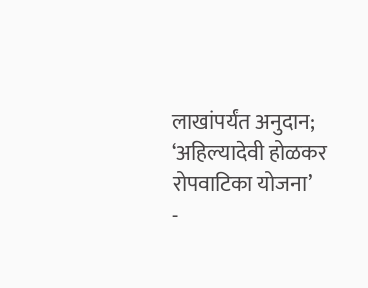लाखांपर्यंत अनुदान; ‘अहिल्यादेवी होळकर रोपवाटिका योजना’
-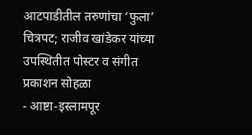आटपाडीतील तरुणांचा ‘फुला’ चित्रपट; राजीव खांडेकर यांच्या उपस्थितीत पोस्टर व संगीत प्रकाशन सोहळा
- आष्टा-इस्लामपूर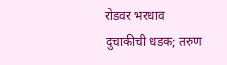रोडवर भरधाव दुचाकीची धडक; तरुण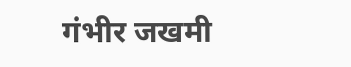गंभीर जखमी